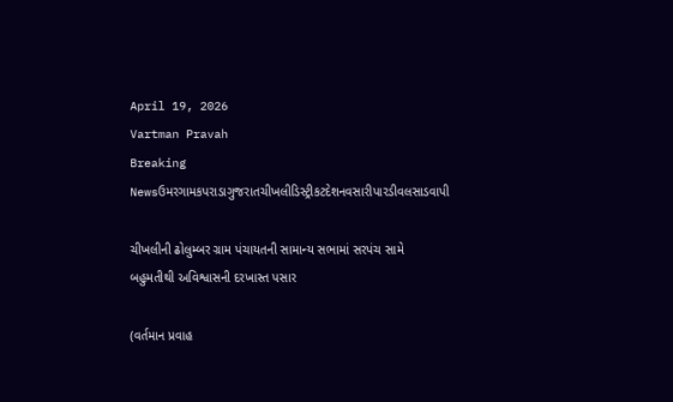April 19, 2026
Vartman Pravah
Breaking Newsઉમરગામકપરાડાગુજરાતચીખલીડિસ્ટ્રીકટદેશનવસારીપારડીવલસાડવાપી

ચીખલીની ઢોલુમ્‍બર ગ્રામ પંચાયતની સામાન્‍ય સભામાં સરપંચ સામે બહુમતીથી અવિશ્વાસની દરખાસ્‍ત પસાર

(વર્તમાન પ્રવાહ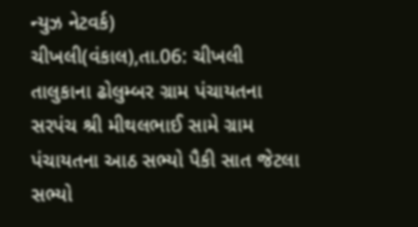ન્‍યુઝ નેટવર્ક)
ચીખલી(વંકાલ),તા.06: ચીખલી તાલુકાના ઢોલુમ્‍બર ગ્રામ પંચાયતના સરપંચ શ્રી મીથલભાઈ સામે ગ્રામ પંચાયતના આઠ સભ્‍યો પૈકી સાત જેટલા સભ્‍યો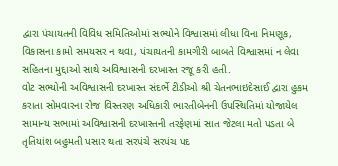દ્વારા પંચાયતની વિવિધ સમિતિઓમાં સભ્‍યોને વિશ્વાસમાં લીધા વિના નિમણૂક, વિકાસના કામો સમયસર ન થવા, પંચાયતની કામગીરી બાબતે વિશ્વાસમાં ન લેવા સહિતના મુદ્દાઓ સાથે અવિશ્વાસની દરખાસ્‍ત રજૂ કરી હતી.
વોટ સભ્‍યોની અવિશ્વાસની દરખાસ્‍ત સંદર્ભે ટીડીઓ શ્રી ચેતનભાઇદેસાઈ દ્વારા હુકમ કરાતા સોમવારના રોજ વિસ્‍તરણ અધિકારી ભારતીબેનની ઉપસ્‍થિતિમાં યોજાયેલ સામાન્‍ય સભામાં અવિશ્વાસની દરખાસ્‍તની તરફેણમાં સાત જેટલા મતો પડતા બે તૃતિયાંશ બહુમતી પસાર થતા સરપંચે સરપંચ પદ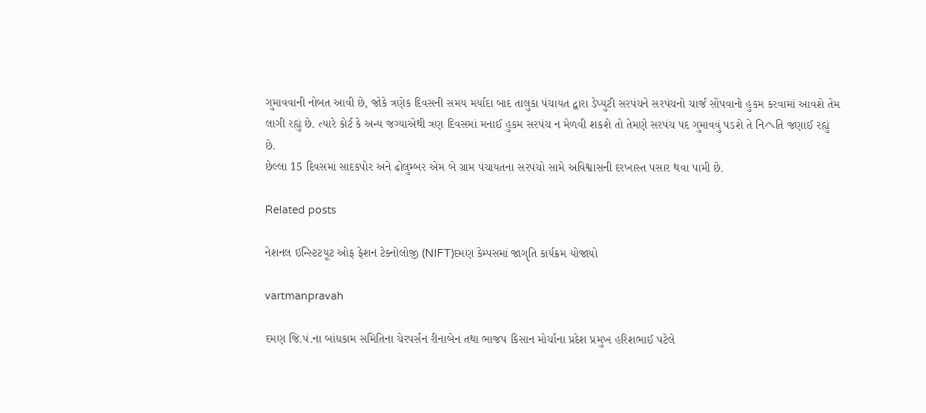ગુમાવવાની નોબત આવી છે, જોકે ત્રણેક દિવસની સમય મર્યાદા બાદ તાલુકા પંચાયત દ્વારા ડેપ્‍યુટી સરપંચને સરપંચનો ચાર્જ સોંપવાનો હુકમ કરવામાં આવશે તેમ લાગી રહ્યું છે. ત્‍યારે કોર્ટ કે અન્‍ય જગ્‍યાએથી ત્રણ દિવસમાં મનાઈ હુકમ સરપંચ ન મેળવી શકશે તો તેમણે સરપંચ પદ ગુમાવવું પડશે તે નિヘતિ જણાઈ રહ્યું છે.
છેલ્લા 15 દિવસમાં સાદકપોર અને ઢોલુમ્‍બર એમ બે ગ્રામ પંચાયતના સરપંચો સામે અવિશ્વાસની દરખાસ્‍ત પસાર થવા પામી છે.

Related posts

નેશનલ ઇન્‍સ્‍ટિટયૂટ ઓફ ફેશન ટેક્‍નોલોજી (NIFT)દમણ કેમ્‍પસમાં જાગૃતિ કાર્યક્રમ યોજાયો

vartmanpravah

દમણ જિ.પં.ના બાંધકામ સમિતિના ચેરપર્સન રીનાબેન તથા ભાજપ કિસાન મોર્ચાના પ્રદેશ પ્રમુખ હરિશભાઈ પટેલે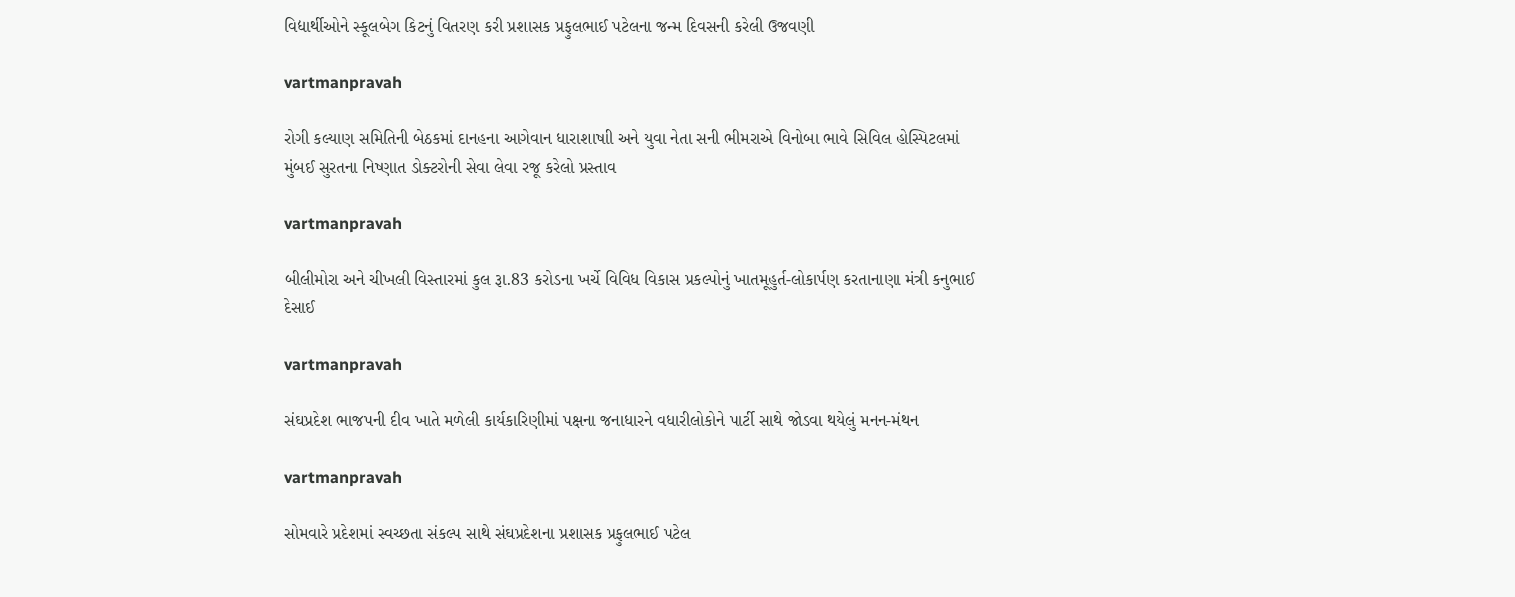વિદ્યાર્થીઓને સ્‍કૂલબેગ કિટનું વિતરણ કરી પ્રશાસક પ્રફુલભાઈ પટેલના જન્‍મ દિવસની કરેલી ઉજવણી

vartmanpravah

રોગી કલ્‍યાણ સમિતિની બેઠકમાં દાનહના આગેવાન ધારાશાષાી અને યુવા નેતા સની ભીમરાએ વિનોબા ભાવે સિવિલ હોસ્‍પિટલમાં મુંબઈ સુરતના નિષ્‍ણાત ડોક્‍ટરોની સેવા લેવા રજૂ કરેલો પ્રસ્‍તાવ

vartmanpravah

બીલીમોરા અને ચીખલી વિસ્‍તારમાં કુલ રૂા.83 કરોડના ખર્ચે વિવિધ વિકાસ પ્રકલ્‍પોનું ખાતમૂહુર્ત-લોકાર્પણ કરતાનાણા મંત્રી કનુભાઈ દેસાઈ

vartmanpravah

સંઘપ્રદેશ ભાજપની દીવ ખાતે મળેલી કાર્યકારિણીમાં પક્ષના જનાધારને વધારીલોકોને પાર્ટી સાથે જોડવા થયેલું મનન-મંથન

vartmanpravah

સોમવારે પ્રદેશમાં સ્‍વચ્‍છતા સંકલ્‍પ સાથે સંઘપ્રદેશના પ્રશાસક પ્રફુલભાઈ પટેલ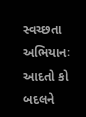સ્‍વચ્‍છતા અભિયાનઃ આદતો કો બદલને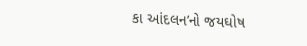કા આંદલન’નો જયઘોષ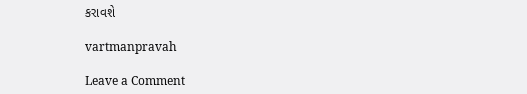કરાવશે

vartmanpravah

Leave a Comment